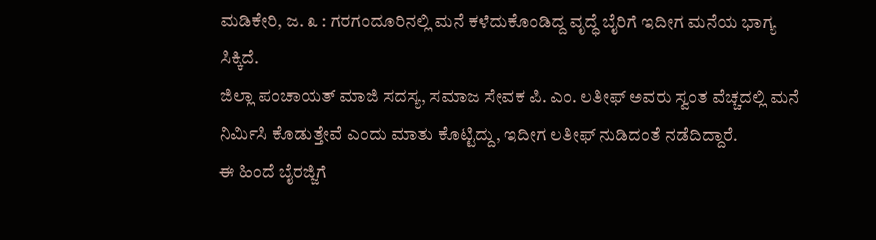ಮಡಿಕೇರಿ, ಜ. ೩ : ಗರಗಂದೂರಿನಲ್ಲಿ ಮನೆ ಕಳೆದುಕೊಂಡಿದ್ದ ವೃದ್ಧೆ ಬೈರಿಗೆ ಇದೀಗ ಮನೆಯ ಭಾಗ್ಯ ಸಿಕ್ಕಿದೆ.
ಜಿಲ್ಲಾ ಪಂಚಾಯತ್ ಮಾಜಿ ಸದಸ್ಯ, ಸಮಾಜ ಸೇವಕ ಪಿ. ಎಂ. ಲತೀಫ್ ಅವರು ಸ್ವಂತ ವೆಚ್ಚದಲ್ಲಿ ಮನೆ ನಿರ್ಮಿಸಿ ಕೊಡುತ್ತೇವೆ ಎಂದು ಮಾತು ಕೊಟ್ಟಿದ್ದು, ಇದೀಗ ಲತೀಫ್ ನುಡಿದಂತೆ ನಡೆದಿದ್ದಾರೆ.
ಈ ಹಿಂದೆ ಬೈರಜ್ಜಿಗೆ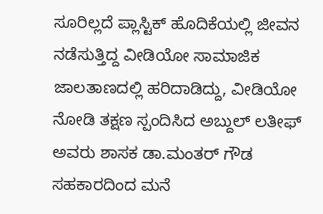ಸೂರಿಲ್ಲದೆ ಪ್ಲಾಸ್ಟಿಕ್ ಹೊದಿಕೆಯಲ್ಲಿ ಜೀವನ ನಡೆಸುತ್ತಿದ್ದ ವೀಡಿಯೋ ಸಾಮಾಜಿಕ ಜಾಲತಾಣದಲ್ಲಿ ಹರಿದಾಡಿದ್ದು, ವೀಡಿಯೋ ನೋಡಿ ತಕ್ಷಣ ಸ್ಪಂದಿಸಿದ ಅಬ್ದುಲ್ ಲತೀಫ್ ಅವರು ಶಾಸಕ ಡಾ.ಮಂತರ್ ಗೌಡ ಸಹಕಾರದಿಂದ ಮನೆ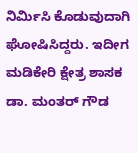ನಿರ್ಮಿಸಿ ಕೊಡುವುದಾಗಿ ಘೋಷಿಸಿದ್ದರು. ಇದೀಗ ಮಡಿಕೇರಿ ಕ್ಷೇತ್ರ ಶಾಸಕ ಡಾ. ಮಂತರ್ ಗೌಡ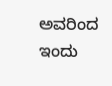ಅವರಿಂದ ಇಂದು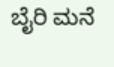ಬೈರಿ ಮನೆ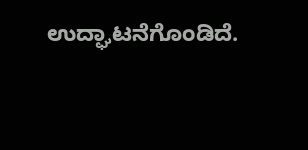ಉದ್ಘಾಟನೆಗೊಂಡಿದೆ.